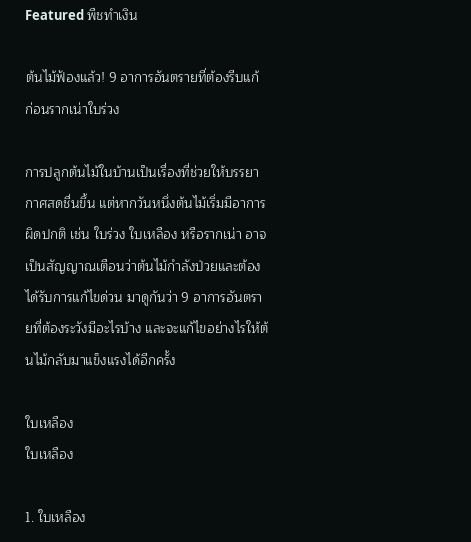Featured พืชทำเงิน

ต้นไม้ฟ้องแล้ว! 9 อาการอันตรายที่ต้องรีบแก้ ก่อนรากเน่าใบร่วง

การปลูกต้นไม้ในบ้านเป็นเรื่องที่ช่วยให้บรรยากาศสดชื่นขึ้น แต่หากวันหนึ่งต้นไม้เริ่มมีอาการผิดปกติ เช่น ใบร่วง ใบเหลือง หรือรากเน่า อาจเป็นสัญญาณเตือนว่าต้นไม้กำลังป่วยและต้องได้รับการแก้ไขด่วน มาดูกันว่า 9 อาการอันตรายที่ต้องระวังมีอะไรบ้าง และจะแก้ไขอย่างไรให้ต้นไม้กลับมาแข็งแรงได้อีกครั้ง

ใบเหลือง
ใบเหลือง

1. ใบเหลือง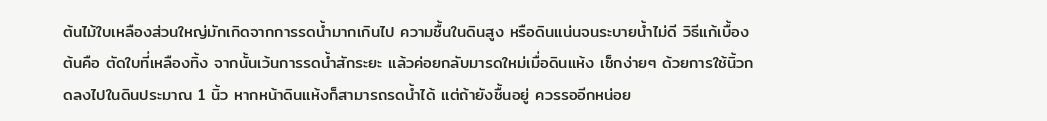ต้นไม้ใบเหลืองส่วนใหญ่มักเกิดจากการรดน้ำมากเกินไป ความชื้นในดินสูง หรือดินแน่นจนระบายน้ำไม่ดี วิธีแก้เบื้องต้นคือ ตัดใบที่เหลืองทิ้ง จากนั้นเว้นการรดน้ำสักระยะ แล้วค่อยกลับมารดใหม่เมื่อดินแห้ง เช็กง่ายๆ ด้วยการใช้นิ้วกดลงไปในดินประมาณ 1 นิ้ว หากหน้าดินแห้งก็สามารถรดน้ำได้ แต่ถ้ายังชื้นอยู่ ควรรออีกหน่อย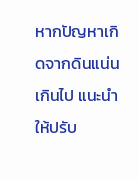หากปัญหาเกิดจากดินแน่นเกินไป แนะนำให้ปรับ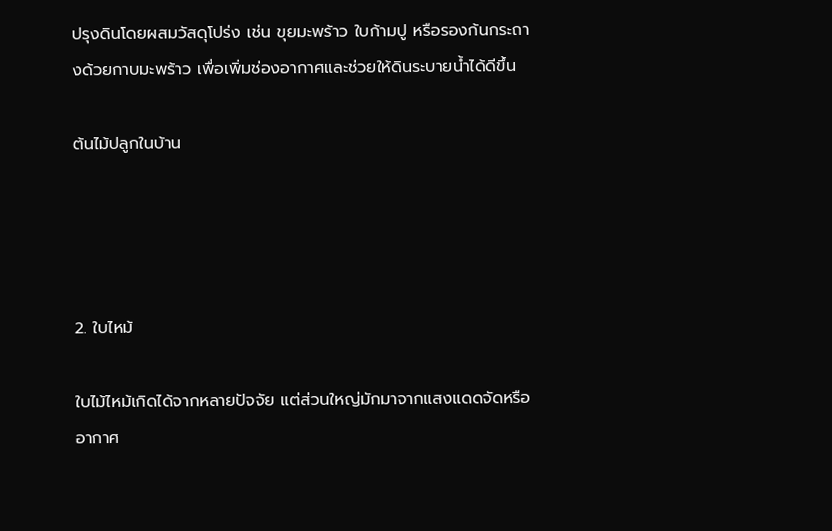ปรุงดินโดยผสมวัสดุโปร่ง เช่น ขุยมะพร้าว ใบก้ามปู หรือรองก้นกระถางด้วยกาบมะพร้าว เพื่อเพิ่มช่องอากาศและช่วยให้ดินระบายน้ำได้ดีขึ้น

ต้นไม้ปลูกในบ้าน




2. ใบไหม้

ใบไม้ไหม้เกิดได้จากหลายปัจจัย แต่ส่วนใหญ่มักมาจากแสงแดดจัดหรืออากาศ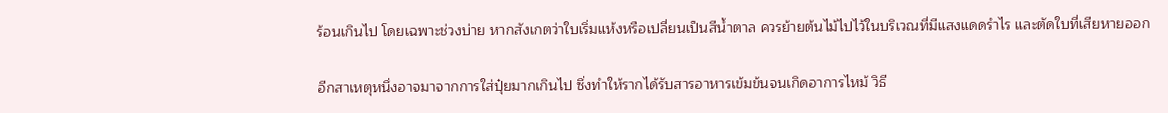ร้อนเกินไป โดยเฉพาะช่วงบ่าย หากสังเกตว่าใบเริ่มแห้งหรือเปลี่ยนเป็นสีน้ำตาล ควรย้ายต้นไม้ไปไว้ในบริเวณที่มีแสงแดดรำไร และตัดใบที่เสียหายออก

อีกสาเหตุหนึ่งอาจมาจากการใส่ปุ๋ยมากเกินไป ซึ่งทำให้รากได้รับสารอาหารเข้มข้นจนเกิดอาการไหม้ วิธี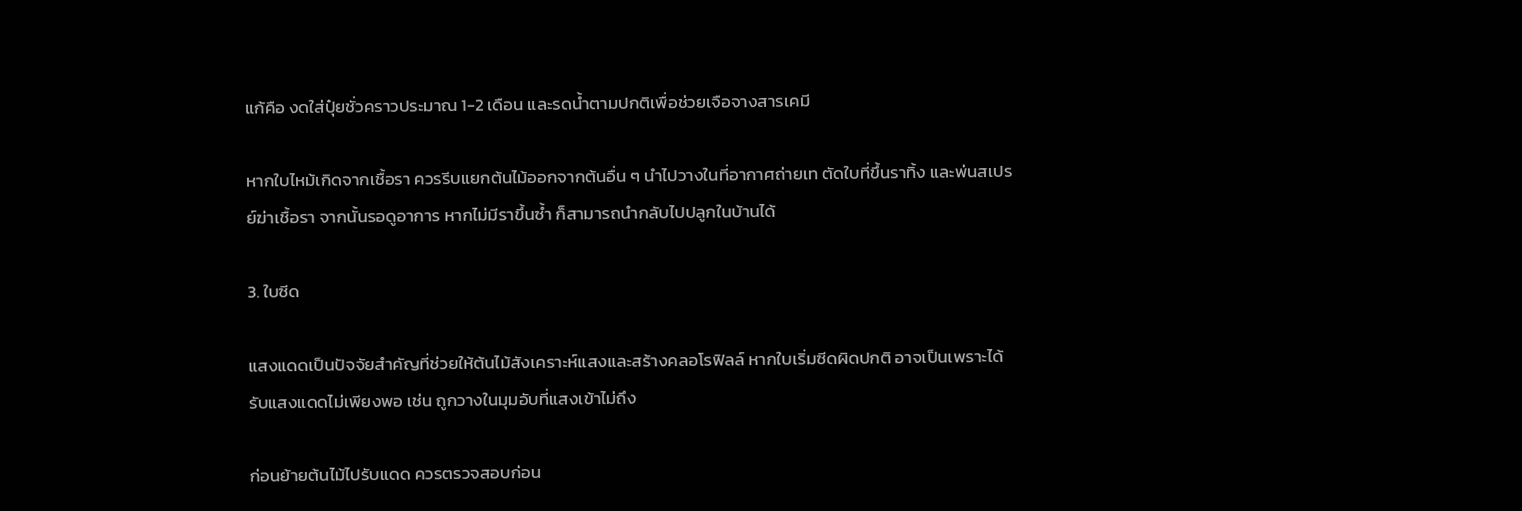แก้คือ งดใส่ปุ๋ยชั่วคราวประมาณ 1-2 เดือน และรดน้ำตามปกติเพื่อช่วยเจือจางสารเคมี

หากใบไหม้เกิดจากเชื้อรา ควรรีบแยกต้นไม้ออกจากต้นอื่น ๆ นำไปวางในที่อากาศถ่ายเท ตัดใบที่ขึ้นราทิ้ง และพ่นสเปรย์ฆ่าเชื้อรา จากนั้นรอดูอาการ หากไม่มีราขึ้นซ้ำ ก็สามารถนำกลับไปปลูกในบ้านได้

3. ใบซีด

แสงแดดเป็นปัจจัยสำคัญที่ช่วยให้ต้นไม้สังเคราะห์แสงและสร้างคลอโรฟิลล์ หากใบเริ่มซีดผิดปกติ อาจเป็นเพราะได้รับแสงแดดไม่เพียงพอ เช่น ถูกวางในมุมอับที่แสงเข้าไม่ถึง

ก่อนย้ายต้นไม้ไปรับแดด ควรตรวจสอบก่อน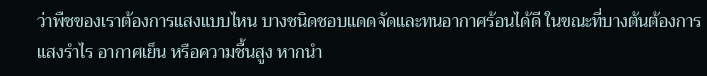ว่าพืชของเราต้องการแสงแบบไหน บางชนิดชอบแดดจัดและทนอากาศร้อนได้ดี ในขณะที่บางต้นต้องการ แสงรำไร อากาศเย็น หรือความชื้นสูง หากนำ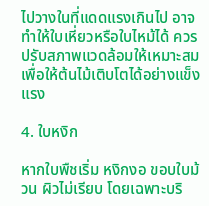ไปวางในที่แดดแรงเกินไป อาจทำให้ใบเหี่ยวหรือใบไหม้ได้ ควรปรับสภาพแวดล้อมให้เหมาะสมเพื่อให้ต้นไม้เติบโตได้อย่างแข็งแรง

4. ใบหงิก

หากใบพืชเริ่ม หงิกงอ ขอบใบม้วน ผิวไม่เรียบ โดยเฉพาะบริ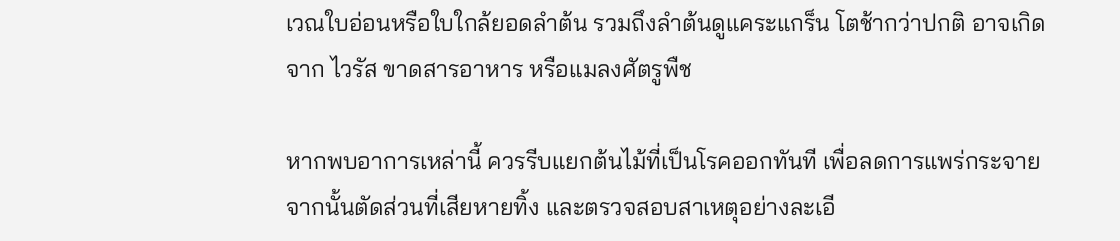เวณใบอ่อนหรือใบใกล้ยอดลำต้น รวมถึงลำต้นดูแคระแกร็น โตช้ากว่าปกติ อาจเกิดจาก ไวรัส ขาดสารอาหาร หรือแมลงศัตรูพืช

หากพบอาการเหล่านี้ ควรรีบแยกต้นไม้ที่เป็นโรคออกทันที เพื่อลดการแพร่กระจาย จากนั้นตัดส่วนที่เสียหายทิ้ง และตรวจสอบสาเหตุอย่างละเอี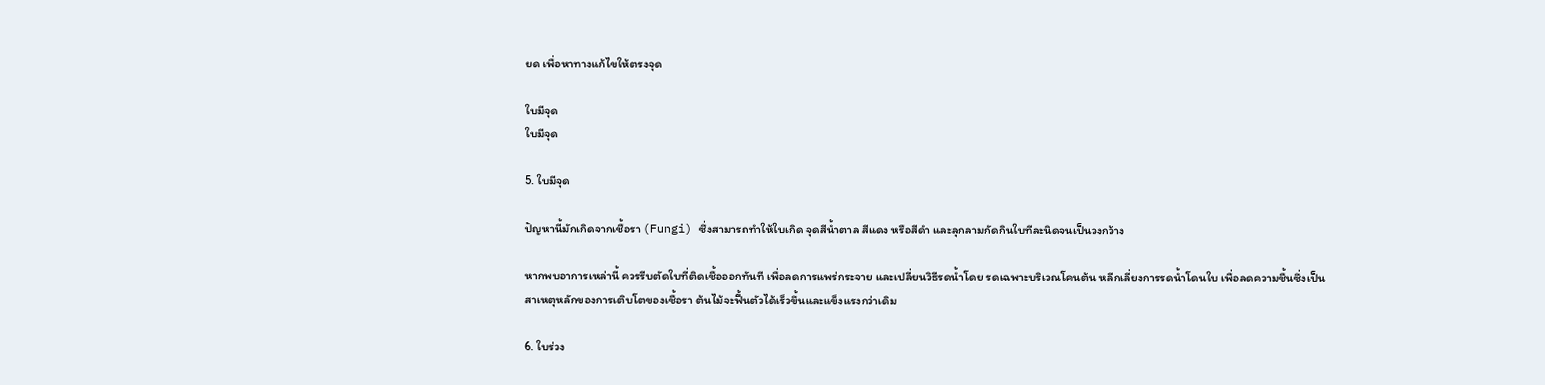ยด เพื่อหาทางแก้ไขให้ตรงจุด

ใบมีจุด
ใบมีจุด

5. ใบมีจุด

ปัญหานี้มักเกิดจากเชื้อรา (Fungi) ซึ่งสามารถทำให้ใบเกิด จุดสีน้ำตาล สีแดง หรือสีดำ และลุกลามกัดกินใบทีละนิดจนเป็นวงกว้าง

หากพบอาการเหล่านี้ ควรรีบตัดใบที่ติดเชื้อออกทันที เพื่อลดการแพร่กระจาย และเปลี่ยนวิธีรดน้ำโดย รดเฉพาะบริเวณโคนต้น หลีกเลี่ยงการรดน้ำโดนใบ เพื่อลดความชื้นซึ่งเป็นสาเหตุหลักของการเติบโตของเชื้อรา ต้นไม้จะฟื้นตัวได้เร็วขึ้นและแข็งแรงกว่าเดิม

6. ใบร่วง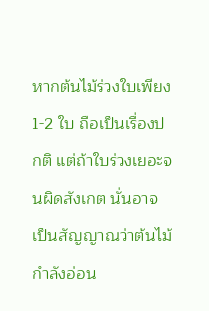หากต้นไม้ร่วงใบเพียง 1-2 ใบ ถือเป็นเรื่องปกติ แต่ถ้าใบร่วงเยอะจนผิดสังเกต นั่นอาจเป็นสัญญาณว่าต้นไม้กำลังอ่อน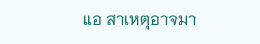แอ สาเหตุอาจมา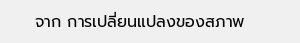จาก การเปลี่ยนแปลงของสภาพ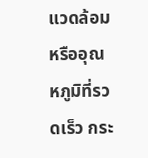แวดล้อมหรืออุณหภูมิที่รวดเร็ว กระ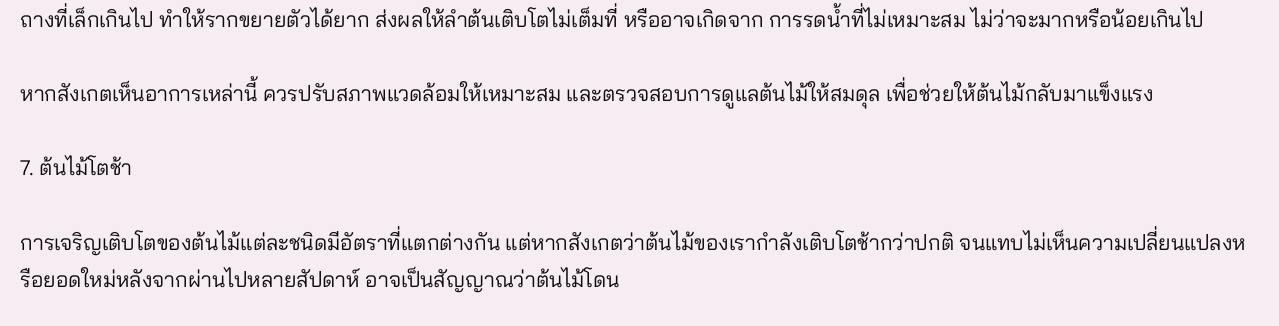ถางที่เล็กเกินไป ทำให้รากขยายตัวได้ยาก ส่งผลให้ลำต้นเติบโตไม่เต็มที่ หรืออาจเกิดจาก การรดน้ำที่ไม่เหมาะสม ไม่ว่าจะมากหรือน้อยเกินไป

หากสังเกตเห็นอาการเหล่านี้ ควรปรับสภาพแวดล้อมให้เหมาะสม และตรวจสอบการดูแลต้นไม้ให้สมดุล เพื่อช่วยให้ต้นไม้กลับมาแข็งแรง

7. ต้นไม้โตช้า

การเจริญเติบโตของต้นไม้แต่ละชนิดมีอัตราที่แตกต่างกัน แต่หากสังเกตว่าต้นไม้ของเรากำลังเติบโตช้ากว่าปกติ จนแทบไม่เห็นความเปลี่ยนแปลงหรือยอดใหม่หลังจากผ่านไปหลายสัปดาห์ อาจเป็นสัญญาณว่าต้นไม้โดน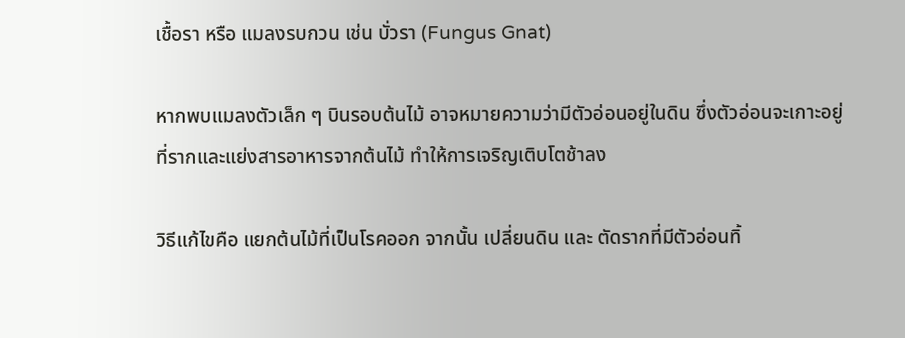เชื้อรา หรือ แมลงรบกวน เช่น บั่วรา (Fungus Gnat)

หากพบแมลงตัวเล็ก ๆ บินรอบต้นไม้ อาจหมายความว่ามีตัวอ่อนอยู่ในดิน ซึ่งตัวอ่อนจะเกาะอยู่ที่รากและแย่งสารอาหารจากต้นไม้ ทำให้การเจริญเติบโตช้าลง

วิธีแก้ไขคือ แยกต้นไม้ที่เป็นโรคออก จากนั้น เปลี่ยนดิน และ ตัดรากที่มีตัวอ่อนทิ้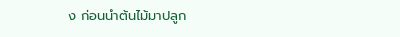ง ก่อนนำต้นไม้มาปลูก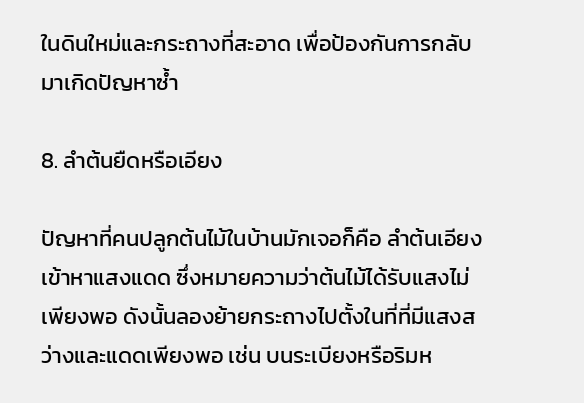ในดินใหม่และกระถางที่สะอาด เพื่อป้องกันการกลับมาเกิดปัญหาซ้ำ

8. ลำต้นยืดหรือเอียง

ปัญหาที่คนปลูกต้นไม้ในบ้านมักเจอก็คือ ลำต้นเอียงเข้าหาแสงแดด ซึ่งหมายความว่าต้นไม้ได้รับแสงไม่เพียงพอ ดังนั้นลองย้ายกระถางไปตั้งในที่ที่มีแสงสว่างและแดดเพียงพอ เช่น บนระเบียงหรือริมห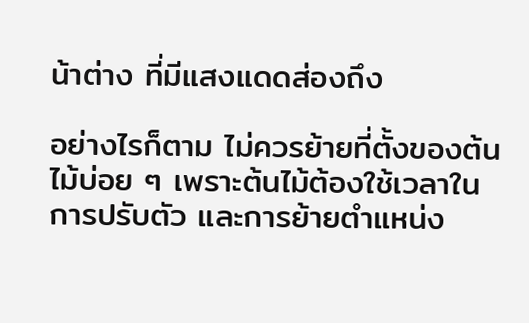น้าต่าง ที่มีแสงแดดส่องถึง

อย่างไรก็ตาม ไม่ควรย้ายที่ตั้งของต้นไม้บ่อย ๆ เพราะต้นไม้ต้องใช้เวลาในการปรับตัว และการย้ายตำแหน่ง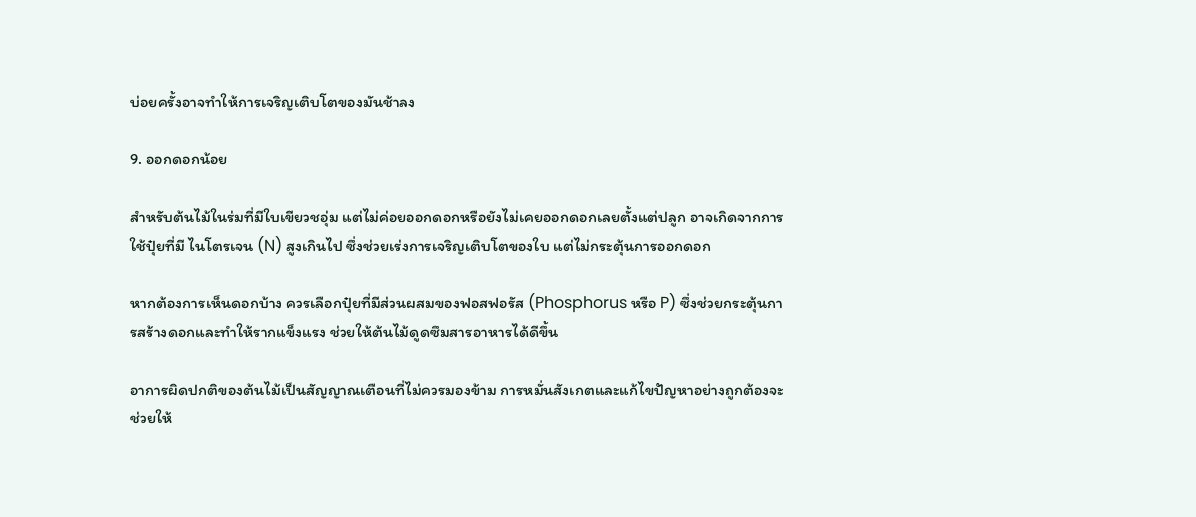บ่อยครั้งอาจทำให้การเจริญเติบโตของมันช้าลง

9. ออกดอกน้อย

สำหรับต้นไม้ในร่มที่มีใบเขียวชอุ่ม แต่ไม่ค่อยออกดอกหรือยังไม่เคยออกดอกเลยตั้งแต่ปลูก อาจเกิดจากการใช้ปุ๋ยที่มี ไนโตรเจน (N) สูงเกินไป ซึ่งช่วยเร่งการเจริญเติบโตของใบ แต่ไม่กระตุ้นการออกดอก

หากต้องการเห็นดอกบ้าง ควรเลือกปุ๋ยที่มีส่วนผสมของฟอสฟอรัส (Phosphorus หรือ P) ซึ่งช่วยกระตุ้นการสร้างดอกและทำให้รากแข็งแรง ช่วยให้ต้นไม้ดูดซึมสารอาหารได้ดีขึ้น

อาการผิดปกติของต้นไม้เป็นสัญญาณเตือนที่ไม่ควรมองข้าม การหมั่นสังเกตและแก้ไขปัญหาอย่างถูกต้องจะช่วยให้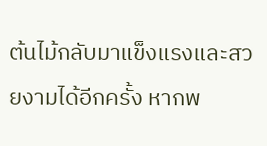ต้นไม้กลับมาแข็งแรงและสวยงามได้อีกครั้ง หากพ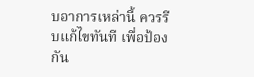บอาการเหล่านี้ ควรรีบแก้ไขทันที เพื่อป้องกัน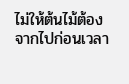ไม่ให้ต้นไม้ต้องจากไปก่อนเวลา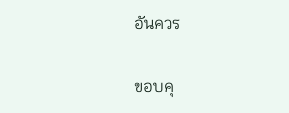อันควร

ขอบคุ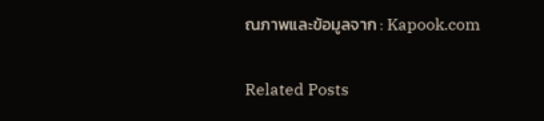ณภาพและข้อมูลจาก : Kapook.com

Related Posts